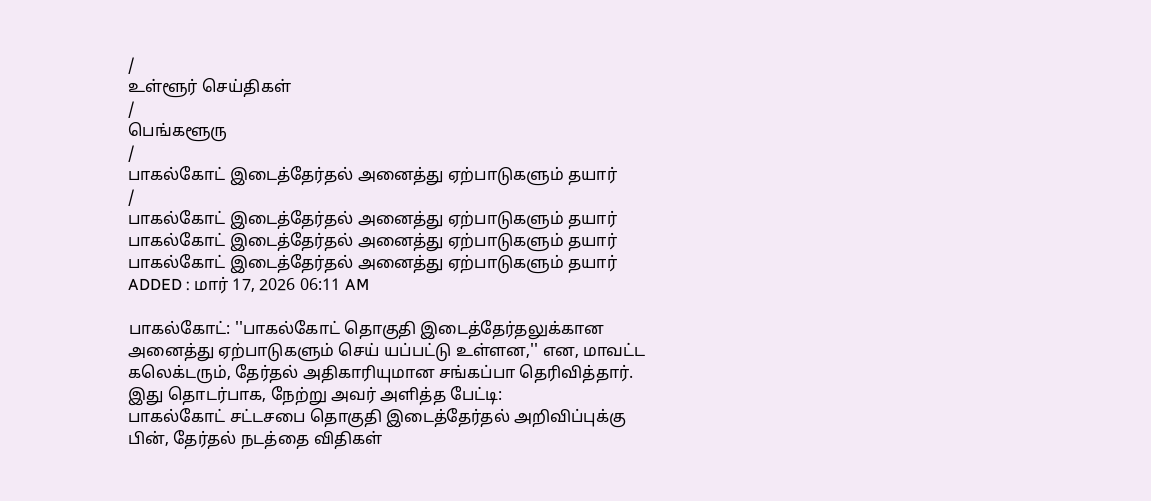/
உள்ளூர் செய்திகள்
/
பெங்களூரு
/
பாகல்கோட் இடைத்தேர்தல் அனைத்து ஏற்பாடுகளும் தயார்
/
பாகல்கோட் இடைத்தேர்தல் அனைத்து ஏற்பாடுகளும் தயார்
பாகல்கோட் இடைத்தேர்தல் அனைத்து ஏற்பாடுகளும் தயார்
பாகல்கோட் இடைத்தேர்தல் அனைத்து ஏற்பாடுகளும் தயார்
ADDED : மார் 17, 2026 06:11 AM

பாகல்கோட்: ''பாகல்கோட் தொகுதி இடைத்தேர்தலுக்கான அனைத்து ஏற்பாடுகளும் செய் யப்பட்டு உள்ளன,'' என, மாவட்ட கலெக்டரும், தேர்தல் அதிகாரியுமான சங்கப்பா தெரிவித்தார்.
இது தொடர்பாக, நேற்று அவர் அளித்த பேட்டி:
பாகல்கோட் சட்டசபை தொகுதி இடைத்தேர்தல் அறிவிப்புக்கு பின், தேர்தல் நடத்தை விதிகள்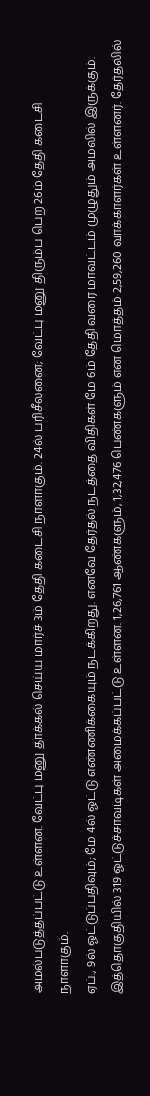அமல்படுத்தப்பட்டு உள்ளன. வேட்பு மனு தாக்கல் செய்ய மார்ச் 3ம் தேதி கடைசி நாளாகும். 24ல் பரிசீலனை; வேட்பு மனு திரும்ப பெற 26ம் தேதி கடைசி நாளாகும்.
ஏப்., 9ல் ஓட்டுப்பதிவும்; மே 4ல் ஓட்டு எண்ணிக்கையும் நடக்கிறது. எனவே தேர்தல் நடத்தை விதிகள் மே 6ம் தேதி வரை மாவட்டம் முழுதும் அமலில் இருக்கும். இத்தொகுதியில் 319 ஓட்டுச்சாவடிகள் அமைக்கப்பட்டு உள்ளன. 1,26,761 ஆண்களும், 1,32,476 பெண்களும் என மொத்தம் 2,59,260 வாக்காளர்கள் உள்ளனர். தேர்தலில்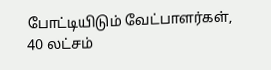போட்டியிடும் வேட்பாளர்கள், 40 லட்சம்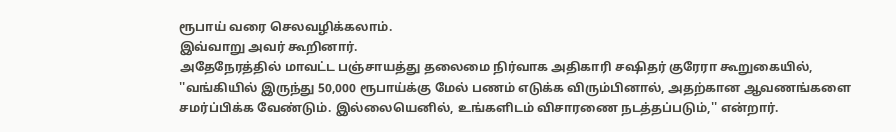ரூபாய் வரை செலவழிக்கலாம்.
இவ்வாறு அவர் கூறினார்.
அதேநேரத்தில் மாவட்ட பஞ்சாயத்து தலைமை நிர்வாக அதிகாரி சஷிதர் குரேரா கூறுகையில், ''வங்கியில் இருந்து 50,000 ரூபாய்க்கு மேல் பணம் எடுக்க விரும்பினால், அதற்கான ஆவணங்களை சமர்ப்பிக்க வேண்டும். இல்லையெனில், உங்களிடம் விசாரணை நடத்தப்படும்,'' என்றார்.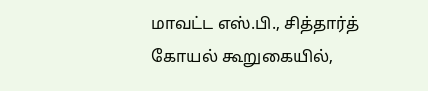மாவட்ட எஸ்.பி., சித்தார்த் கோயல் கூறுகையில்,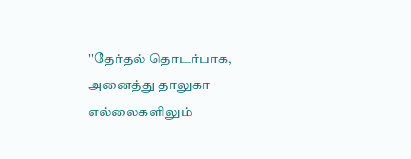''தேர்தல் தொடர்பாக, அனைத்து தாலுகா எல்லைகளிலும்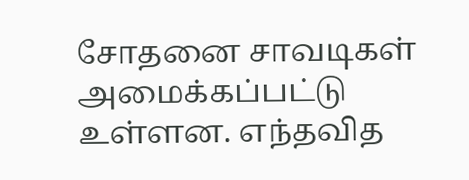சோதனை சாவடிகள் அமைக்கப்பட்டு உள்ளன. எந்தவித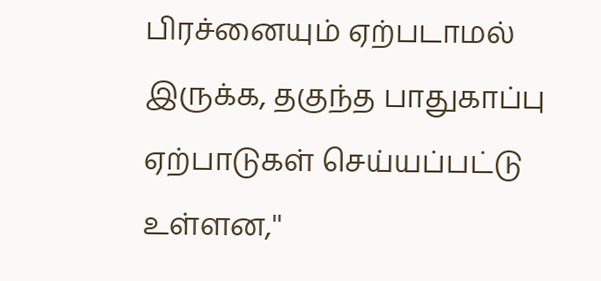பிரச்னையும் ஏற்படாமல் இருக்க, தகுந்த பாதுகாப்பு ஏற்பாடுகள் செய்யப்பட்டு உள்ளன,''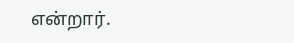என்றார்.